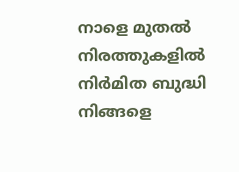നാളെ മുതല്‍ നിരത്തുകളില്‍ നിര്‍മിത ബുദ്ധി നിങ്ങളെ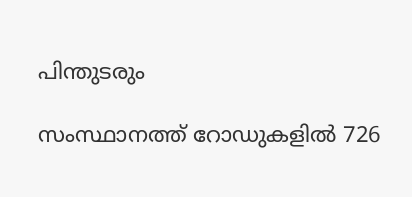പിന്തുടരും

സംസ്ഥാനത്ത് റോഡുകളില്‍ 726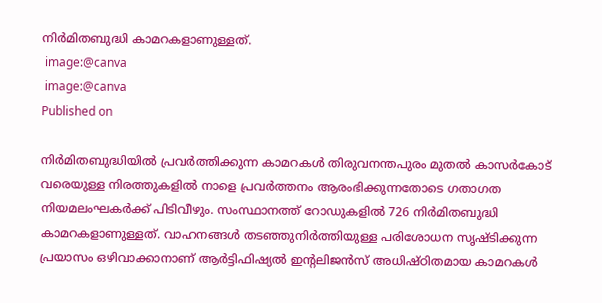നിര്‍മിതബുദ്ധി കാമറകളാണുള്ളത്.
 image:@canva
 image:@canva
Published on

നിര്‍മിതബുദ്ധിയില്‍ പ്രവര്‍ത്തിക്കുന്ന കാമറകള്‍ തിരുവനന്തപുരം മുതല്‍ കാസര്‍കോട് വരെയുള്ള നിരത്തുകളില്‍ നാളെ പ്രവര്‍ത്തനം ആരംഭിക്കുന്നതോടെ ഗതാഗത നിയമലംഘകര്‍ക്ക് പിടിവീഴും. സംസ്ഥാനത്ത് റോഡുകളില്‍ 726 നിര്‍മിതബുദ്ധി കാമറകളാണുള്ളത്. വാഹനങ്ങള്‍ തടഞ്ഞുനിര്‍ത്തിയുള്ള പരിശോധന സൃഷ്ടിക്കുന്ന പ്രയാസം ഒഴിവാക്കാനാണ് ആര്‍ട്ടിഫിഷ്യല്‍ ഇന്റലിജന്‍സ് അധിഷ്ഠിതമായ കാമറകള്‍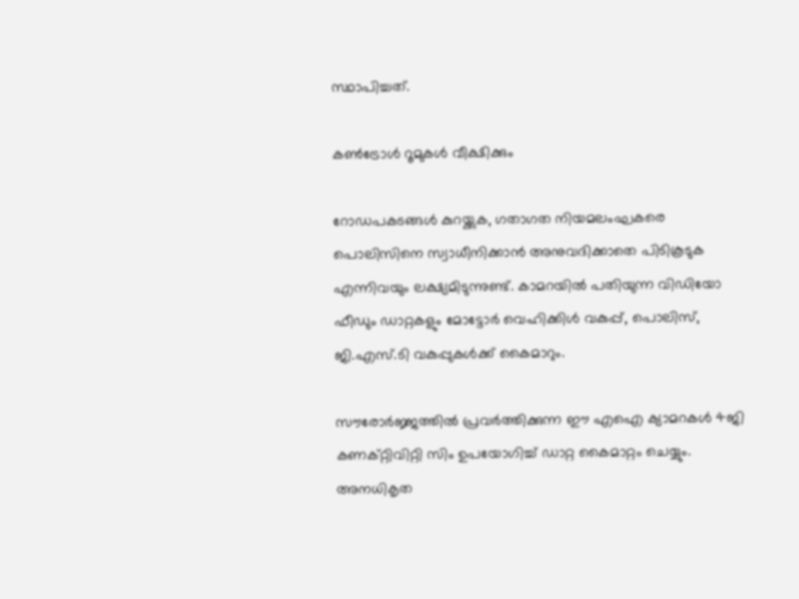സ്ഥാപിച്ചത്.

കണ്‍ട്രോള്‍ റൂമുകള്‍ വീക്ഷിക്കും

റോഡപകടങ്ങള്‍ കുറയ്ക്കുക, ഗതാഗത നിയമലംഘകരെ പൊലിസിനെ സ്വാധീനിക്കാന്‍ അനുവദിക്കാതെ പിടികൂടുക എന്നിവയും ലക്ഷ്യമിടുന്നുണ്ട്. കാമറയില്‍ പതിയുന്ന വിഡിയോ ഫീഡും ഡാറ്റകളും മോട്ടോര്‍ വെഹിക്കിള്‍ വകുപ്പ്, പൊലിസ്, ജി.എസ്.ടി വകുപ്പുകള്‍ക്ക് കൈമാറും.

സൗരോര്‍ജ്ജത്തില്‍ പ്രവര്‍ത്തിക്കുന്ന ഈ എഐ ക്യാമറകള്‍ 4ജി കണക്റ്റിവിറ്റി സിം ഉപയോഗിച്ച് ഡാറ്റ കൈമാറ്റം ചെയ്യും. അനധികൃത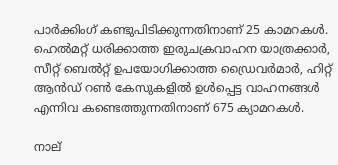പാര്‍ക്കിംഗ് കണ്ടുപിടിക്കുന്നതിനാണ് 25 കാമറകള്‍. ഹെല്‍മറ്റ് ധരിക്കാത്ത ഇരുചക്രവാഹന യാത്രക്കാര്‍, സീറ്റ് ബെല്‍റ്റ് ഉപയോഗിക്കാത്ത ഡ്രൈവര്‍മാര്‍, ഹിറ്റ് ആന്‍ഡ് റണ്‍ കേസുകളില്‍ ഉള്‍പ്പെട്ട വാഹനങ്ങള്‍ എന്നിവ കണ്ടെത്തുന്നതിനാണ് 675 ക്യാമറകള്‍.

നാല്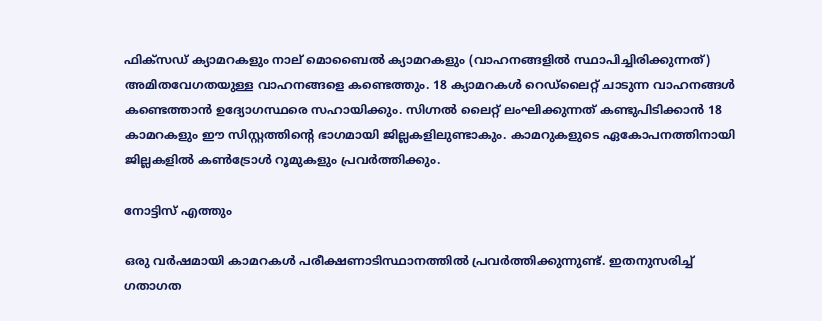ഫിക്സഡ് ക്യാമറകളും നാല് മൊബൈല്‍ ക്യാമറകളും (വാഹനങ്ങളില്‍ സ്ഥാപിച്ചിരിക്കുന്നത്) അമിതവേഗതയുള്ള വാഹനങ്ങളെ കണ്ടെത്തും. 18 ക്യാമറകള്‍ റെഡ്‌ലൈറ്റ് ചാടുന്ന വാഹനങ്ങള്‍ കണ്ടെത്താന്‍ ഉദ്യോഗസ്ഥരെ സഹായിക്കും. സിഗ്നല്‍ ലൈറ്റ് ലംഘിക്കുന്നത് കണ്ടുപിടിക്കാന്‍ 18 കാമറകളും ഈ സിസ്റ്റത്തിന്റെ ഭാഗമായി ജില്ലകളിലുണ്ടാകും. കാമറുകളുടെ ഏകോപനത്തിനായി ജില്ലകളില്‍ കണ്‍ട്രോള്‍ റൂമുകളും പ്രവര്‍ത്തിക്കും.

നോട്ടിസ് എത്തും

ഒരു വര്‍ഷമായി കാമറകള്‍ പരീക്ഷണാടിസ്ഥാനത്തില്‍ പ്രവര്‍ത്തിക്കുന്നുണ്ട്. ഇതനുസരിച്ച് ഗതാഗത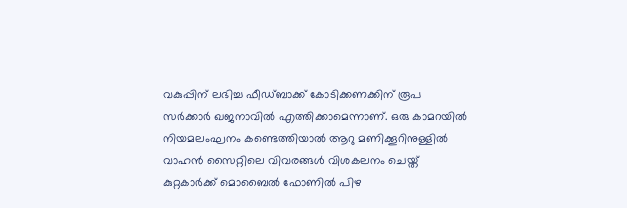വകുപ്പിന് ലഭിച്ച ഫീഡ്ബാക്ക് കോടിക്കണക്കിന് രൂപ സര്‍ക്കാര്‍ ഖജനാവില്‍ എത്തിക്കാമെന്നാണ്. ഒരു കാമറയില്‍ നിയമലംഘനം കണ്ടെത്തിയാല്‍ ആറു മണിക്കൂറിനുള്ളില്‍ വാഹന്‍ സൈറ്റിലെ വിവരങ്ങള്‍ വിശകലനം ചെയ്ത് കുറ്റകാര്‍ക്ക് മൊബൈല്‍ ഫോണില്‍ പിഴ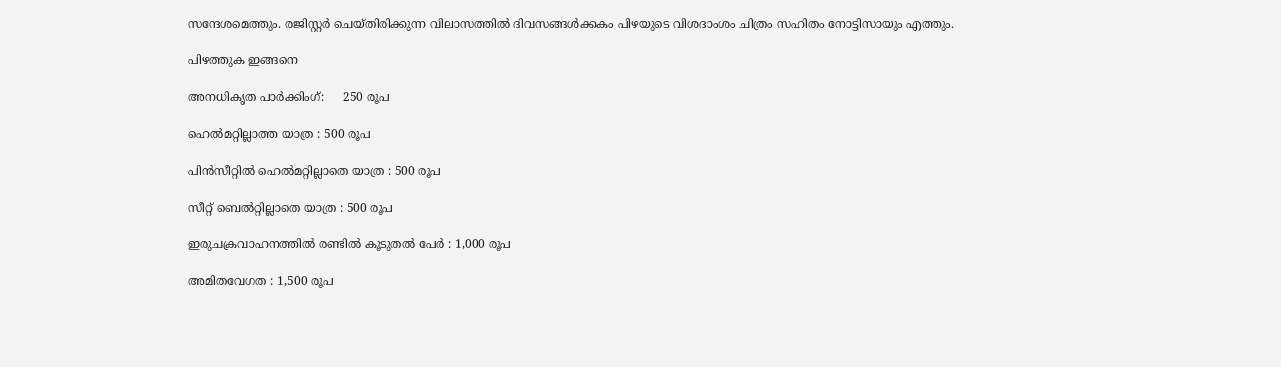സന്ദേശമെത്തും. രജിസ്റ്റര്‍ ചെയ്തിരിക്കുന്ന വിലാസത്തില്‍ ദിവസങ്ങള്‍ക്കകം പിഴയുടെ വിശദാംശം ചിത്രം സഹിതം നോട്ടിസായും എത്തും.

പിഴത്തുക ഇങ്ങനെ

അനധികൃത പാര്‍ക്കിംഗ്:     250 രൂപ

ഹെല്‍മറ്റില്ലാത്ത യാത്ര : 500 രൂപ

പിന്‍സീറ്റില്‍ ഹെല്‍മറ്റില്ലാതെ യാത്ര : 500 രൂപ

സീറ്റ് ബെല്‍റ്റില്ലാതെ യാത്ര : 500 രൂപ

ഇരുചക്രവാഹനത്തില്‍ രണ്ടില്‍ കൂടുതല്‍ പേര്‍ : 1,000 രൂപ

അമിതവേഗത : 1,500 രൂപ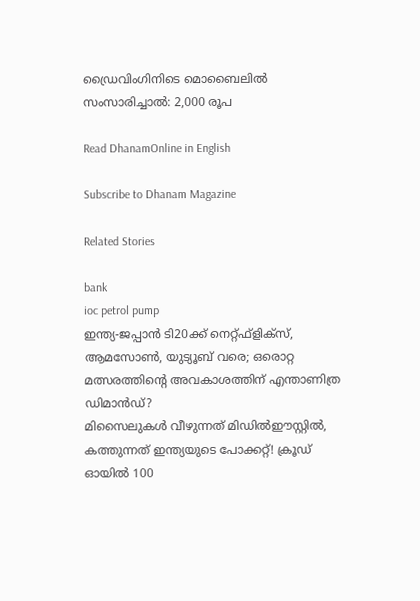ഡ്രൈവിംഗിനിടെ മൊബൈലില്‍ സംസാരിച്ചാല്‍: 2,000 രൂപ

Read DhanamOnline in English

Subscribe to Dhanam Magazine

Related Stories

bank
ioc petrol pump
ഇന്ത്യ-ജപ്പാന്‍ ടി20ക്ക് നെറ്റ്ഫ്‌ളിക്‌സ്, ആമസോണ്‍, യുട്യൂബ് വരെ; ഒരൊറ്റ മത്സരത്തിന്റെ അവകാശത്തിന് എന്താണിത്ര ഡിമാന്‍ഡ്?
മിസൈലുകള്‍ വീഴുന്നത് മിഡില്‍ഈസ്റ്റില്‍, കത്തുന്നത് ഇന്ത്യയുടെ പോക്കറ്റ്! ക്രൂഡ് ഓയില്‍ 100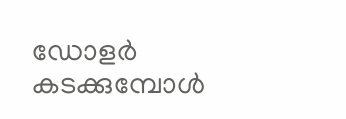ഡോളര്‍ കടക്കുമ്പോള്‍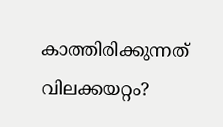കാത്തിരിക്കുന്നത് വിലക്കയറ്റം?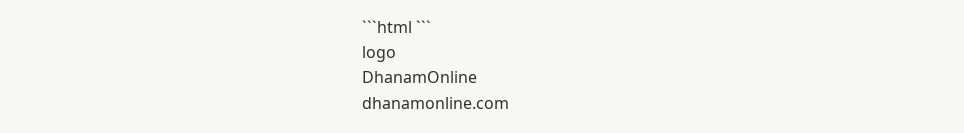```html ```
logo
DhanamOnline
dhanamonline.com